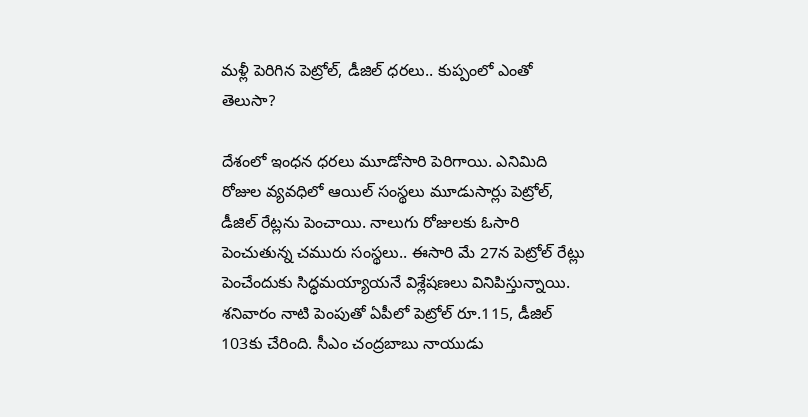మళ్లీ పెరిగిన పెట్రోల్, డీజిల్ ధరలు.. కుప్పంలో ఎంతో తెలుసా?

దేశంలో ఇంధన ధరలు మూడోసారి పెరిగాయి. ఎనిమిది రోజుల వ్యవధిలో ఆయిల్ సంస్థలు మూడుసార్లు పెట్రోల్, డీజిల్ రేట్లను పెంచాయి. నాలుగు రోజులకు ఓసారి పెంచుతున్న చమురు సంస్థలు.. ఈసారి మే 27న పెట్రోల్ రేట్లు పెంచేందుకు సిద్ధమయ్యాయనే విశ్లేషణలు వినిపిస్తున్నాయి. శనివారం నాటి పెంపుతో ఏపీలో పెట్రోల్ రూ.115, డీజిల్ 103కు చేరింది. సీఎం చంద్రబాబు నాయుడు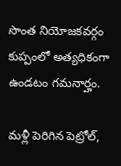సొంత నియోజకవర్గం కుప్పంలో అత్యధికంగా ఉండటం గమనార్హం.

మళ్లీ పెరిగిన పెట్రోల్,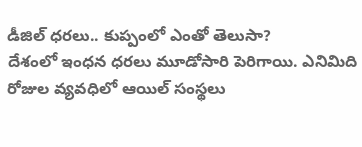డీజిల్ ధరలు.. కుప్పంలో ఎంతో తెలుసా?
దేశంలో ఇంధన ధరలు మూడోసారి పెరిగాయి. ఎనిమిది రోజుల వ్యవధిలో ఆయిల్ సంస్థలు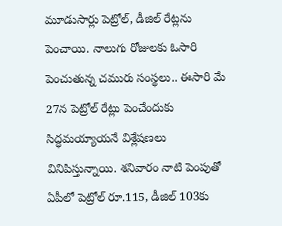మూడుసార్లు పెట్రోల్, డీజిల్ రేట్లను పెంచాయి. నాలుగు రోజులకు ఓసారి పెంచుతున్న చమురు సంస్థలు.. ఈసారి మే 27న పెట్రోల్ రేట్లు పెంచేందుకు సిద్ధమయ్యాయనే విశ్లేషణలు వినిపిస్తున్నాయి. శనివారం నాటి పెంపుతో ఏపీలో పెట్రోల్ రూ.115, డీజిల్ 103కు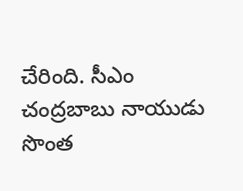చేరింది. సీఎం చంద్రబాబు నాయుడు సొంత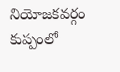నియోజకవర్గం కుప్పంలో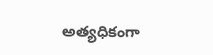అత్యధికంగా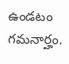ఉండటం గమనార్హం.